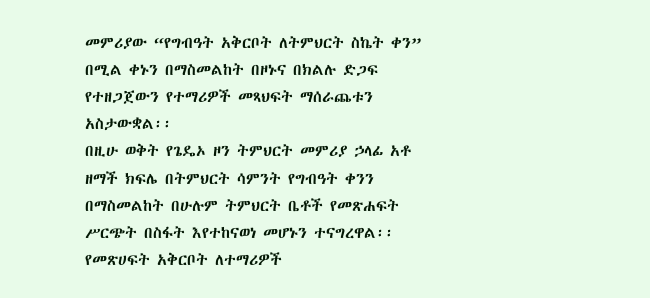መምሪያው “የግብዓት አቅርቦት ለትምህርት ስኬት ቀን” በሚል ቀኑን በማስመልከት በዞኑና በክልሉ ድጋፍ የተዘጋጀውን የተማሪዎች መጻህፍት ማሰራጨቱን አስታውቋል፡፡
በዚሁ ወቅት የጌዴኦ ዞን ትምህርት መምሪያ ኃላፊ አቶ ዘማች ክፍሌ በትምህርት ሳምንት የግብዓት ቀንን በማስመልከት በሁሉም ትምህርት ቤቶች የመጽሐፍት ሥርጭት በስፋት እየተከናወነ መሆኑን ተናግረዋል፡፡
የመጽሀፍት አቅርቦት ለተማሪዎች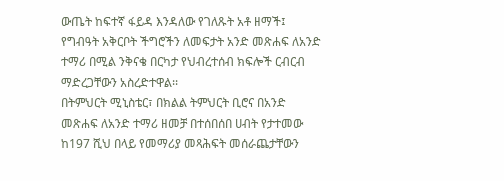ውጤት ከፍተኛ ፋይዳ እንዳለው የገለጹት አቶ ዘማች፤ የግብዓት አቅርቦት ችግሮችን ለመፍታት አንድ መጽሐፍ ለአንድ ተማሪ በሚል ንቅናቄ በርካታ የህብረተሰብ ክፍሎች ርብርብ ማድረጋቸውን አስረድተዋል፡፡
በትምህርት ሚኒስቴር፣ በክልል ትምህርት ቢሮና በአንድ መጽሐፍ ለአንድ ተማሪ ዘመቻ በተሰበሰበ ሀብት የታተመው ከ197 ሺህ በላይ የመማሪያ መጻሕፍት መሰራጨታቸውን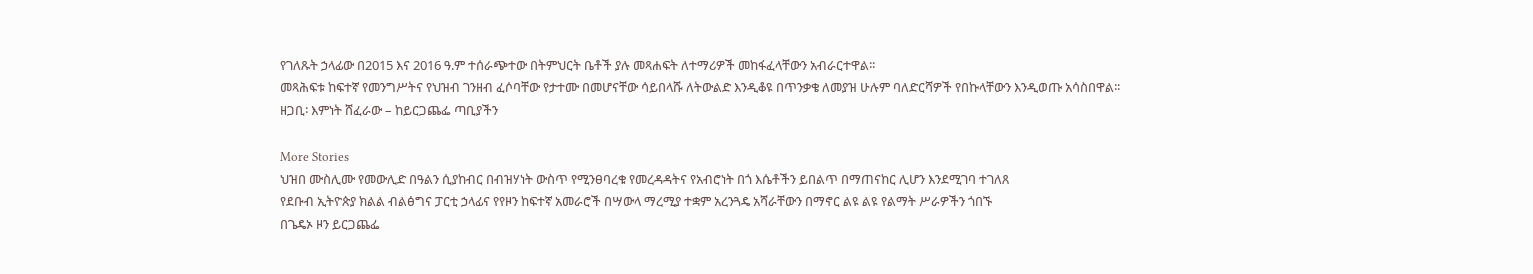የገለጹት ኃላፊው በ2015 እና 2016 ዓ.ም ተሰራጭተው በትምህርት ቤቶች ያሉ መጻሐፍት ለተማሪዎች መከፋፈላቸውን አብራርተዋል፡፡
መጻሕፍቱ ከፍተኛ የመንግሥትና የህዝብ ገንዘብ ፈሶባቸው የታተሙ በመሆናቸው ሳይበላሹ ለትውልድ እንዲቆዩ በጥንቃቄ ለመያዝ ሁሉም ባለድርሻዎች የበኩላቸውን እንዲወጡ አሳስበዋል፡፡
ዘጋቢ፡ እምነት ሸፈራው – ከይርጋጨፌ ጣቢያችን

More Stories
ህዝበ ሙስሊሙ የመውሊድ በዓልን ሲያከብር በብዝሃነት ውስጥ የሚንፀባረቁ የመረዳዳትና የአብሮነት በጎ እሴቶችን ይበልጥ በማጠናከር ሊሆን እንደሚገባ ተገለጸ
የደቡብ ኢትዮጵያ ክልል ብልፅግና ፓርቲ ኃላፊና የየዞን ከፍተኛ አመራሮች በሣውላ ማረሚያ ተቋም አረንጓዴ አሻራቸውን በማኖር ልዩ ልዩ የልማት ሥራዎችን ጎበኙ
በጌዴኦ ዞን ይርጋጨፌ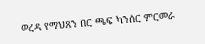ወረዳ የማህጸን በር ጫፍ ካንሰር ምርመራ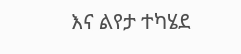እና ልየታ ተካሄደ